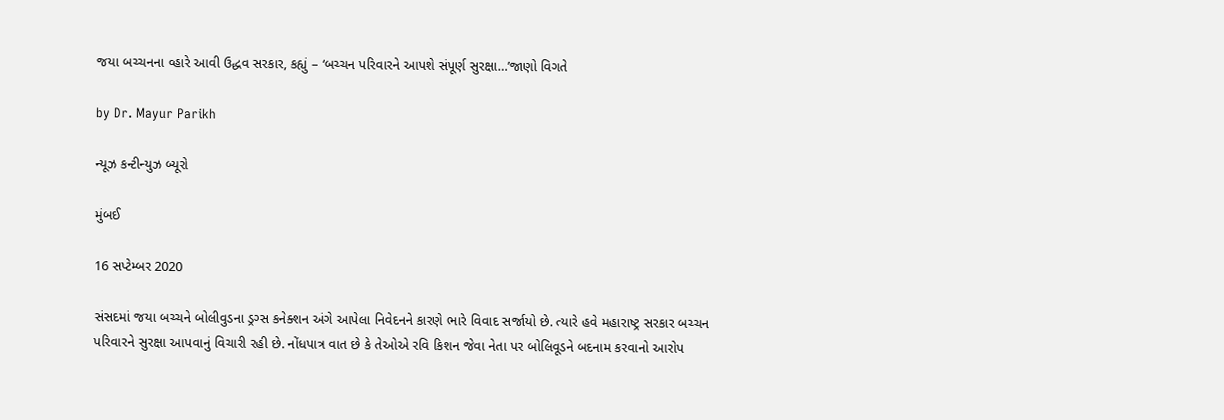જયા બચ્ચનના વ્હારે આવી ઉદ્ધવ સરકાર, કહ્યું – ‘બચ્ચન પરિવારને આપશે સંપૂર્ણ સુરક્ષા…’જાણો વિગતે

by Dr. Mayur Parikh

ન્યૂઝ કન્ટીન્યુઝ બ્યૂરો

મુંબઈ

16 સપ્ટેમ્બર 2020

સંસદમાં જયા બચ્ચને બોલીવુડના ડ્રગ્સ કનેક્શન અંગે આપેલા નિવેદનને કારણે ભારે વિવાદ સર્જાયો છે. ત્યારે હવે મહારાષ્ટ્ર સરકાર બચ્ચન પરિવારને સુરક્ષા આપવાનું વિચારી રહી છે. નોંધપાત્ર વાત છે કે તેઓએ રવિ કિશન જેવા નેતા પર બોલિવૂડને બદનામ કરવાનો આરોપ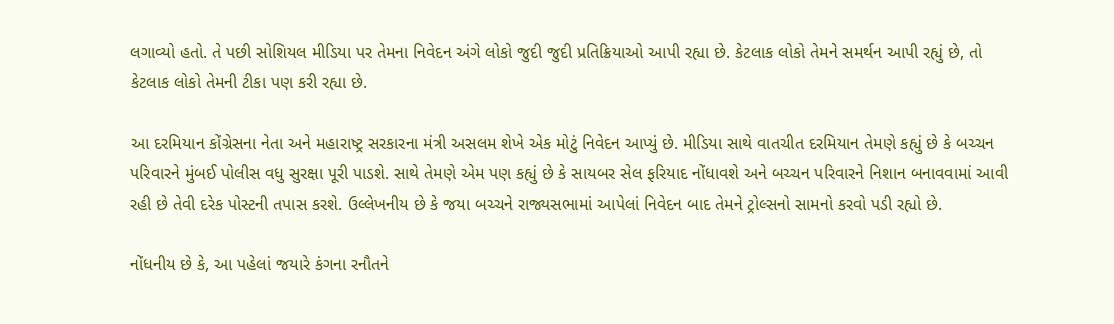લગાવ્યો હતો. તે પછી સોશિયલ મીડિયા પર તેમના નિવેદન અંગે લોકો જુદી જુદી પ્રતિક્રિયાઓ આપી રહ્યા છે. કેટલાક લોકો તેમને સમર્થન આપી રહ્યું છે, તો કેટલાક લોકો તેમની ટીકા પણ કરી રહ્યા છે.

આ દરમિયાન કોંગ્રેસના નેતા અને મહારાષ્ટ્ર સરકારના મંત્રી અસલમ શેખે એક મોટું નિવેદન આપ્યું છે. મીડિયા સાથે વાતચીત દરમિયાન તેમણે કહ્યું છે કે બચ્ચન પરિવારને મુંબઈ પોલીસ વધુ સુરક્ષા પૂરી પાડશે. સાથે તેમણે એમ પણ કહ્યું છે કે સાયબર સેલ ફરિયાદ નોંધાવશે અને બચ્ચન પરિવારને નિશાન બનાવવામાં આવી રહી છે તેવી દરેક પોસ્ટની તપાસ કરશે. ઉલ્લેખનીય છે કે જયા બચ્ચને રાજ્યસભામાં આપેલાં નિવેદન બાદ તેમને ટ્રોલ્સનો સામનો કરવો પડી રહ્યો છે.

નોંધનીય છે કે, આ પહેલાં જયારે કંગના રનૌતને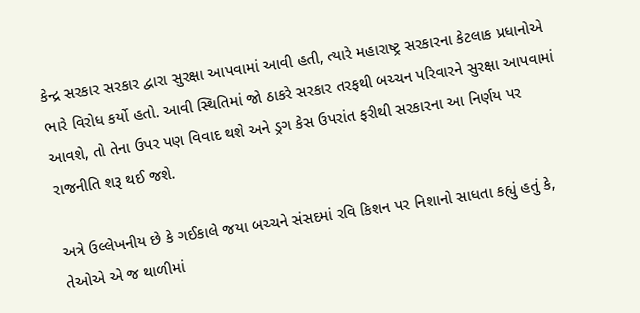કેન્દ્ર સરકાર સરકાર દ્વારા સુરક્ષા આપવામાં આવી હતી, ત્યારે મહારાષ્ટ્ર સરકારના કેટલાક પ્રધાનોએ ભારે વિરોધ કર્યો હતો. આવી સ્થિતિમાં જો ઠાકરે સરકાર તરફથી બચ્ચન પરિવારને સુરક્ષા આપવામાં આવશે, તો તેના ઉપર પણ વિવાદ થશે અને ડ્રગ કેસ ઉપરાંત ફરીથી સરકારના આ નિર્ણય પર રાજનીતિ શરૂ થઈ જશે.

અત્રે ઉલ્લેખનીય છે કે ગઈકાલે જયા બચ્ચને સંસદમાં રવિ કિશન પર નિશાનો સાધતા કહ્યું હતું કે, તેઓએ એ જ થાળીમાં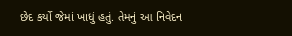છેદ કર્યો જેમાં ખાધું હતું. તેમનું આ નિવેદન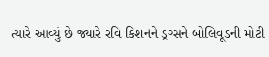ત્યારે આવ્યું છે જ્યારે રવિ કિશનને ડ્રગ્સને બોલિવૂડની મોટી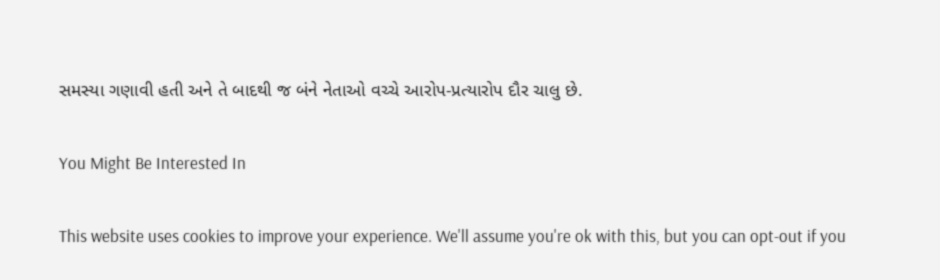સમસ્યા ગણાવી હતી અને તે બાદથી જ બંને નેતાઓ વચ્ચે આરોપ-પ્રત્યારોપ દૌર ચાલુ છે.

You Might Be Interested In

This website uses cookies to improve your experience. We'll assume you're ok with this, but you can opt-out if you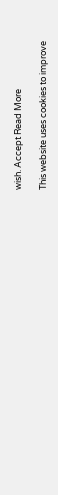wish. Accept Read More

This website uses cookies to improve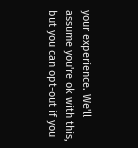your experience. We'll assume you're ok with this, but you can opt-out if you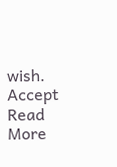wish. Accept Read More